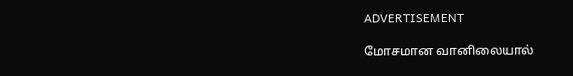ADVERTISEMENT

மோசமான வானிலையால்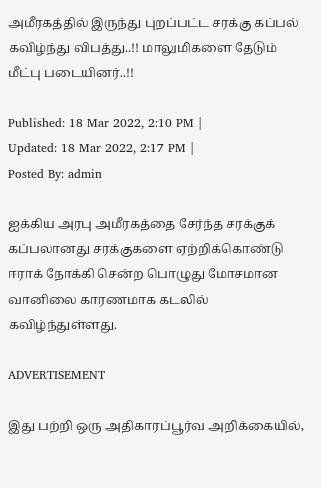அமீரகத்தில் இருந்து புறப்பட்ட சரக்கு கப்பல் கவிழ்ந்து விபத்து..!! மாலுமிகளை தேடும் மீட்பு படையினர்..!!

Published: 18 Mar 2022, 2:10 PM |
Updated: 18 Mar 2022, 2:17 PM |
Posted By: admin

ஐக்கிய அரபு அமீரகத்தை சேர்ந்த சரக்குக் கப்பலானது சரக்குகளை ஏற்றிக்கொண்டு ஈராக் நோக்கி சென்ற பொழுது மோசமான வானிலை காரணமாக கடலில் கவிழ்ந்துள்ளது.

ADVERTISEMENT

இது பற்றி ஒரு அதிகாரப்பூர்வ அறிக்கையில்,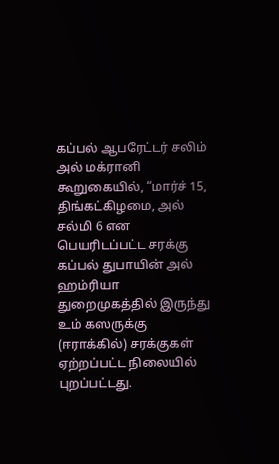கப்பல் ஆபரேட்டர் சலிம் அல் மக்ரானி கூறுகையில், “மார்ச் 15, திங்கட்கிழமை, அல் சல்மி 6 என பெயரிடப்பட்ட சரக்கு கப்பல் துபாயின் அல் ஹம்ரியா துறைமுகத்தில் இருந்து உம் கஸருக்கு (ஈராக்கில்) சரக்குகள் ஏற்றப்பட்ட நிலையில் புறப்பட்டது.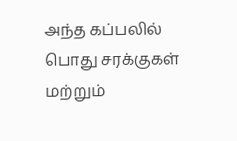அந்த கப்பலில் பொது சரக்குகள் மற்றும்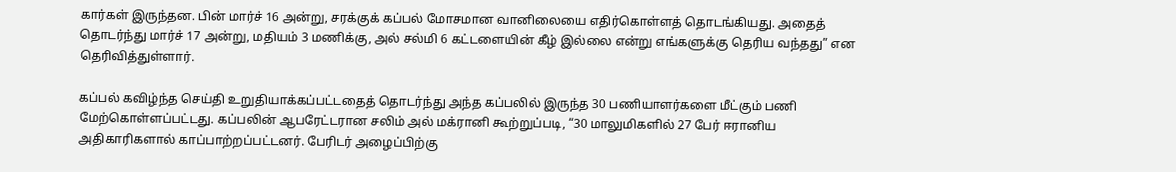கார்கள் இருந்தன. பின் மார்ச் 16 அன்று, சரக்குக் கப்பல் மோசமான வானிலையை எதிர்கொள்ளத் தொடங்கியது. அதைத் தொடர்ந்து மார்ச் 17 அன்று, மதியம் 3 மணிக்கு, அல் சல்மி 6 கட்டளையின் கீழ் இல்லை என்று எங்களுக்கு தெரிய வந்தது” என தெரிவித்துள்ளார்.

கப்பல் கவிழ்ந்த செய்தி உறுதியாக்கப்பட்டதைத் தொடர்ந்து அந்த கப்பலில் இருந்த 30 பணியாளர்களை மீட்கும் பணி மேற்கொள்ளப்பட்டது. கப்பலின் ஆபரேட்டரான சலிம் அல் மக்ரானி கூற்றுப்படி, “30 மாலுமிகளில் 27 பேர் ஈரானிய அதிகாரிகளால் காப்பாற்றப்பட்டனர். பேரிடர் அழைப்பிற்கு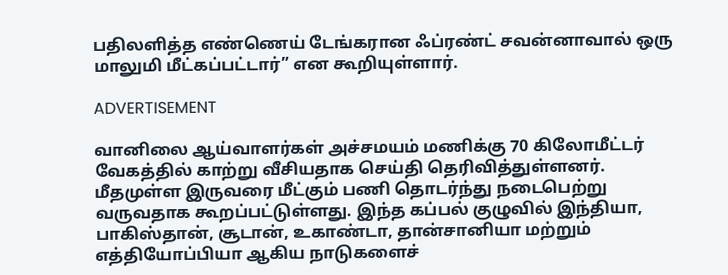பதிலளித்த எண்ணெய் டேங்கரான ஃப்ரண்ட் சவன்னாவால் ஒரு மாலுமி மீட்கப்பட்டார்” என கூறியுள்ளார்.

ADVERTISEMENT

வானிலை ஆய்வாளர்கள் அச்சமயம் மணிக்கு 70 கிலோமீட்டர் வேகத்தில் காற்று வீசியதாக செய்தி தெரிவித்துள்ளனர். மீதமுள்ள இருவரை மீட்கும் பணி தொடர்ந்து நடைபெற்று வருவதாக கூறப்பட்டுள்ளது. இந்த கப்பல் குழுவில் இந்தியா, பாகிஸ்தான், சூடான், உகாண்டா, தான்சானியா மற்றும் எத்தியோப்பியா ஆகிய நாடுகளைச்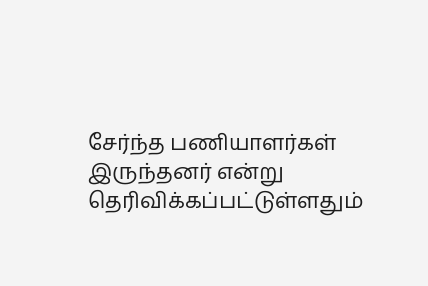சேர்ந்த பணியாளர்கள் இருந்தனர் என்று தெரிவிக்கப்பட்டுள்ளதும்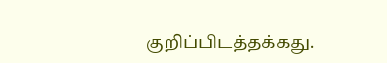குறிப்பிடத்தக்கது.